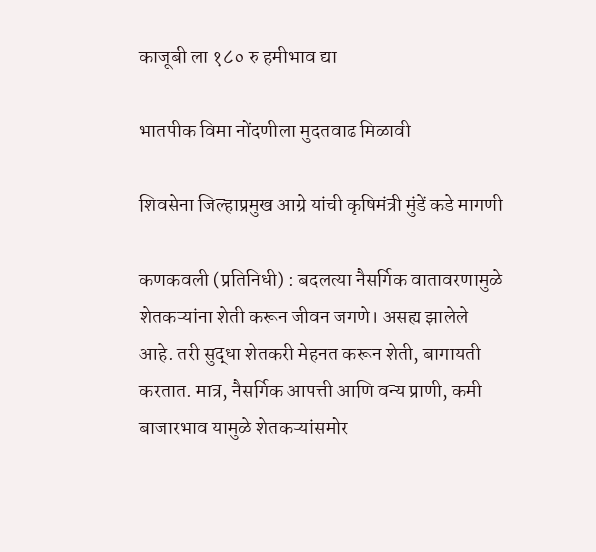काजूबी ला १८० रु हमीभाव द्या

भातपीक विमा नोंदणीला मुदतवाढ मिळावी

शिवसेना जिल्हाप्रमुख आग्रे यांची कृषिमंत्री मुंडें कडे मागणी

कणकवली (प्रतिनिधी) : बदलत्या नैसर्गिक वातावरणामुळे शेतकऱ्यांना शेती करून जीवन जगणे। असह्य झालेले आहे. तरी सुद्धा शेतकरी मेहनत करून शेती, बागायती करतात. मात्र, नैसर्गिक आपत्ती आणि वन्य प्राणी, कमी बाजारभाव यामुळे शेतकऱ्यांसमोर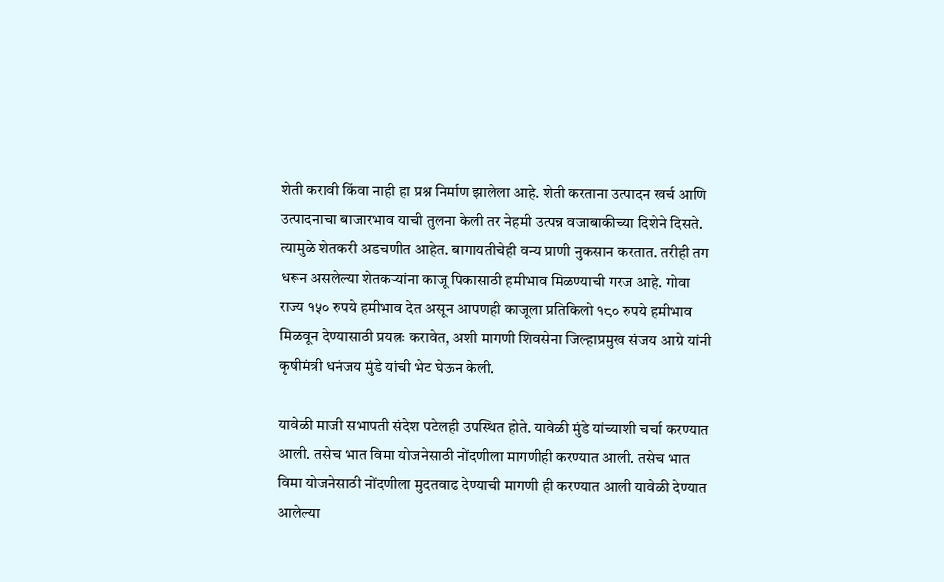शेती करावी किंवा नाही हा प्रश्न निर्माण झालेला आहे. शेती करताना उत्पादन खर्च आणि उत्पादनाचा बाजारभाव याची तुलना केली तर नेहमी उत्पन्न वजाबाकीच्या दिशेने दिसते. त्यामुळे शेतकरी अडचणीत आहेत. बागायतीचेही वन्य प्राणी नुकसान करतात. तरीही तग धरून असलेल्या शेतकऱ्यांना काजू पिकासाठी हमीभाव मिळण्याची गरज आहे. गोवा राज्य १५० रुपये हमीभाव देत असून आपणही काजूला प्रतिकिलो १८० रुपये हमीभाव मिळवून देण्यासाठी प्रयत्नः करावेत, अशी मागणी शिवसेना जिल्हाप्रमुख संजय आग्रे यांनी कृषीमंत्री धनंजय मुंडे यांची भेट घेऊन केली.

यावेळी माजी सभापती संदेश पटेलही उपस्थित होते. यावेळी मुंडे यांच्याशी चर्चा करण्यात आली. तसेच भात विमा योजनेसाठी नोंदणीला मागणीही करण्यात आली. तसेच भात विमा योजनेसाठी नोंदणीला मुदतवाढ देण्याची मागणी ही करण्यात आली यावेळी देण्यात आलेल्या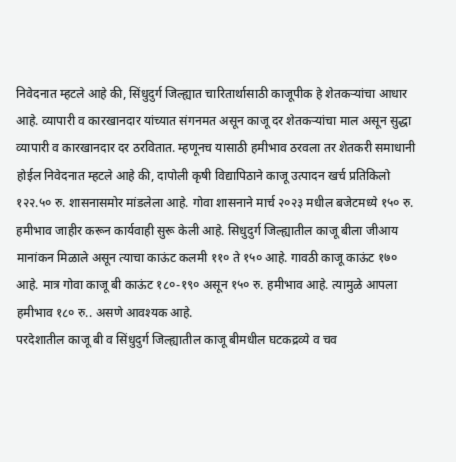निवेदनात म्हटले आहे की, सिंधुदुर्ग जिल्ह्यात चारितार्थासाठी काजूपीक हे शेतकऱ्यांचा आधार आहे. व्यापारी व कारखानदार यांच्यात संगनमत असून काजू दर शेतकऱ्यांचा माल असून सुद्धा व्यापारी व कारखानदार दर ठरवितात. म्हणूनच यासाठी हमीभाव ठरवला तर शेतकरी समाधानी होईल निवेदनात म्हटले आहे की, दापोली कृषी विद्यापिठाने काजू उत्पादन खर्च प्रतिकिलो १२२.५० रु. शासनासमोर मांडलेला आहे. गोवा शासनाने मार्च २०२३ मधील बजेटमध्ये १५० रु. हमीभाव जाहीर करून कार्यवाही सुरू केली आहे. सिधुदुर्ग जिल्ह्यातील काजू बीला जीआय मानांकन मिळाले असून त्याचा काऊंट कलमी ११० ते १५० आहे. गावठी काजू काऊंट १७० आहे. मात्र गोवा काजू बी काऊंट १८०-१९० असून १५० रु. हमीभाव आहे. त्यामुळे आपला हमीभाव १८० रु.. असणे आवश्यक आहे.
परदेशातील काजू बी व सिंधुदुर्ग जिल्ह्यातील काजू बीमधील घटकद्रव्ये व चव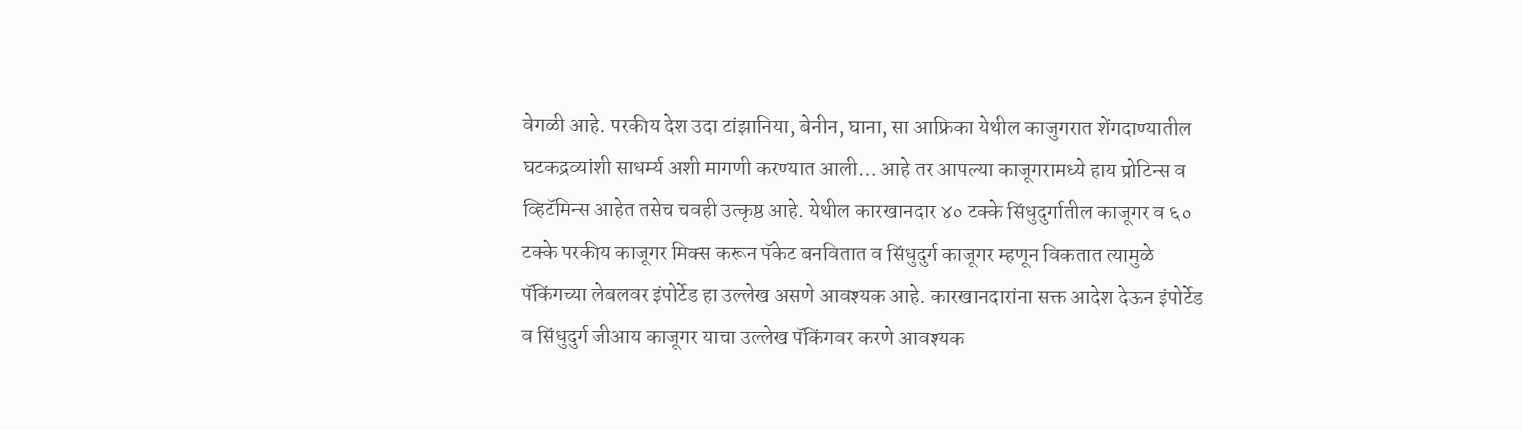वेगळी आहे. परकीय देश उदा टांझानिया, बेनीन, घाना, सा आफ्रिका येथील काजुगरात शेंगदाण्यातील घटकद्रव्यांशी साधर्म्य अशी मागणी करण्यात आली… आहे तर आपल्या काजूगरामध्ये हाय प्रोटिन्स व व्हिटॅमिन्स आहेत तसेच चवही उत्कृष्ठ आहे. येथील कारखानदार ४० टक्के सिंधुदुर्गातील काजूगर व ६० टक्के परकीय काजूगर मिक्स करून पॅकेट बनवितात व सिंधुदुर्ग काजूगर म्हणून विकतात त्यामुळे पॅकिंगच्या लेबलवर इंपोर्टेड हा उल्लेख असणे आवश्यक आहे. कारखानदारांना सक्त आदेश देऊन इंपोर्टेड व सिंधुदुर्ग जीआय काजूगर याचा उल्लेख पॅकिंगवर करणे आवश्यक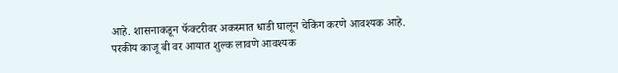आहे. शासनाकडून फॅक्टरीवर अकस्मात धाडी घालून चेकिंग करणे आवश्यक आहे. परकीय काजू बी वर आयात शुल्क लावणे आवश्यक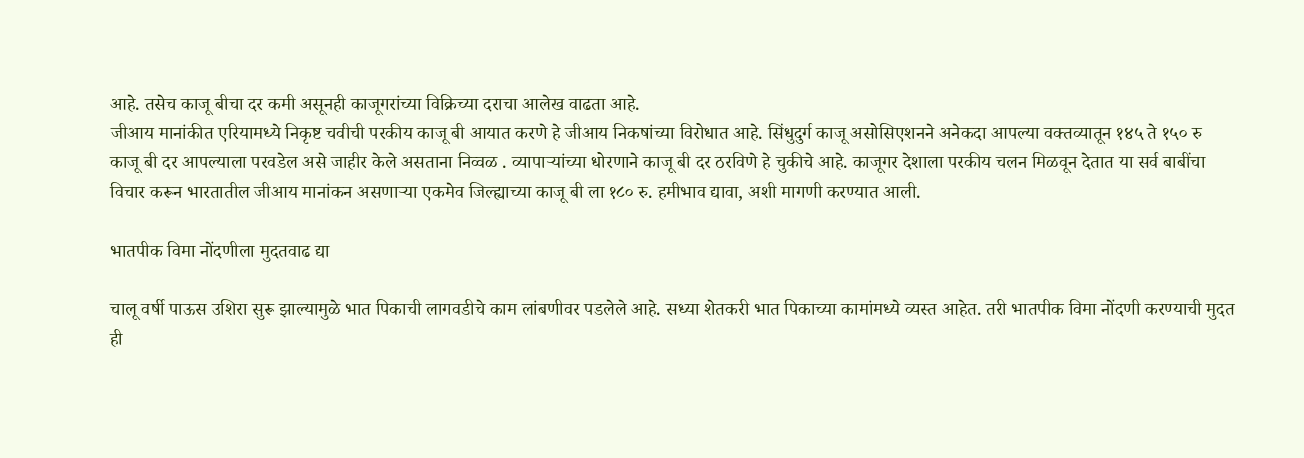आहे. तसेच काजू बीचा दर कमी असूनही काजूगरांच्या विक्रिच्या दराचा आलेख वाढता आहे.
जीआय मानांकीत एरियामध्ये निकृष्ट चवीची परकीय काजू बी आयात करणे हे जीआय निकषांच्या विरोधात आहे. सिंधुदुर्ग काजू असोसिएशनने अनेकदा आपल्या वक्तव्यातून १४५ ते १५० रु काजू बी दर आपल्याला परवडेल असे जाहीर केले असताना निव्वळ . व्यापाऱ्यांच्या धोरणाने काजू बी दर ठरविणे हे चुकीचे आहे. काजूगर देशाला परकीय चलन मिळवून देतात या सर्व बाबींचा विचार करून भारतातील जीआय मानांकन असणाऱ्या एकमेव जिल्ह्याच्या काजू बी ला १८० रु. हमीभाव द्यावा, अशी मागणी करण्यात आली.

भातपीक विमा नोंदणीला मुदतवाढ द्या

चालू वर्षी पाऊस उशिरा सुरू झाल्यामुळे भात पिकाची लागवडीचे काम लांबणीवर पडलेले आहे. सध्या शेतकरी भात पिकाच्या कामांमध्ये व्यस्त आहेत. तरी भातपीक विमा नोंदणी करण्याची मुदत ही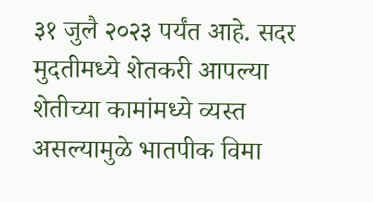३१ जुलै २०२३ पर्यंत आहे. सदर मुदतीमध्ये शेतकरी आपल्या शेतीच्या कामांमध्ये व्यस्त असल्यामुळे भातपीक विमा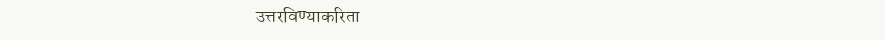उत्तरविण्याकरिता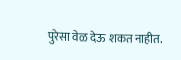पुरेसा वेळ देऊ शकत नाहीत.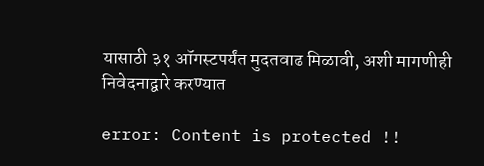यासाठी ३१ ऑगस्टपर्यंत मुदतवाढ मिळावी, अशी मागणीही निवेदनाद्वारे करण्यात

error: Content is protected !!